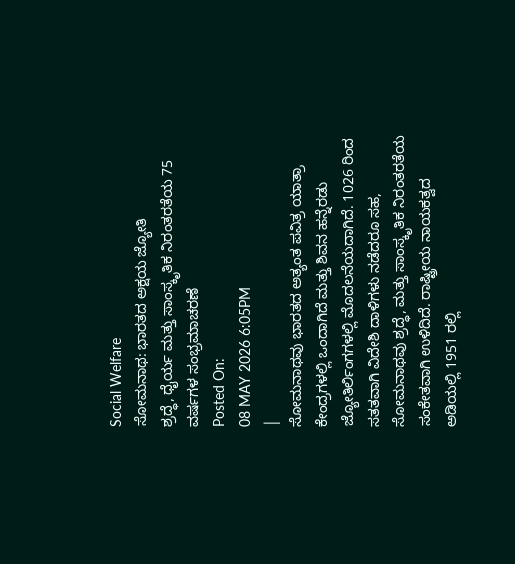Social Welfare
ಸೋಮನಾಥ: ಭಾರತದ ಅಕ್ಷಯ ಜ್ಯೋತಿ
ಶ್ರದ್ಧೆ, ಧೈರ್ಯ ಮತ್ತು ಸಾಂಸ್ಕೃತಿಕ ನಿರಂತರತೆಯ 75 ವರ್ಷಗಳ ಸಂಭ್ರಮಾಚರಣೆ
Posted On:
08 MAY 2026 6:05PM
|
ಸೋಮನಾಥವು ಭಾರತದ ಅತ್ಯಂತ ಪವಿತ್ರ ಯಾತ್ರಾ ಕೇಂದ್ರಗಳಲ್ಲಿ ಒಂದಾಗಿದೆ ಮತ್ತು ಶಿವನ ಹನ್ನೆರಡು ಜ್ಯೋತಿರ್ಲಿಂಗಗಳಲ್ಲಿ ಮೊದಲನೆಯದಾಗಿದೆ. 1026 ರಿಂದ ಸತತವಾಗಿ ವಿದೇಶಿ ದಾಳಿಗಳು ನಡೆದರೂ ಸಹ, ಸೋಮನಾಥವು ಶ್ರದ್ಧೆ, ಮತ್ತು ಸಾಂಸ್ಕೃತಿಕ ನಿರಂತರತೆಯ ಸಂಕೇತವಾಗಿ ಉಳಿದಿದೆ. ರಾಷ್ಟ್ರೀಯ ನಾಯಕತ್ವದ ಅಡಿಯಲ್ಲಿ 1951 ರಲ್ಲಿ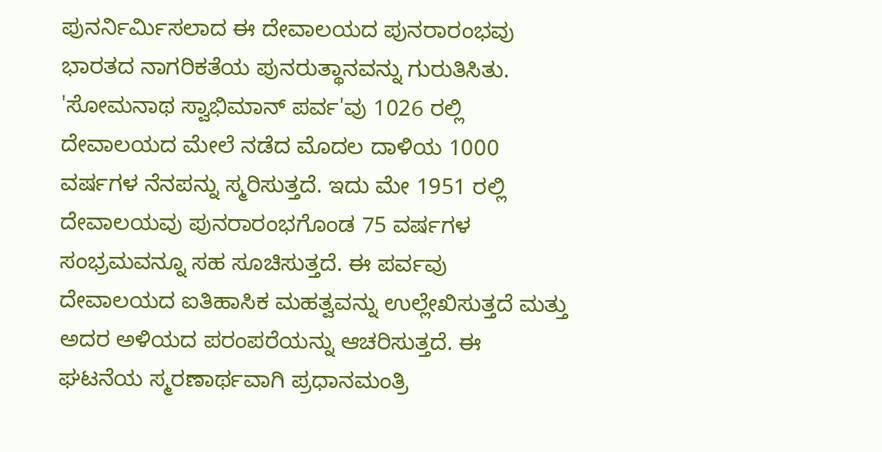ಪುನರ್ನಿರ್ಮಿಸಲಾದ ಈ ದೇವಾಲಯದ ಪುನರಾರಂಭವು ಭಾರತದ ನಾಗರಿಕತೆಯ ಪುನರುತ್ಥಾನವನ್ನು ಗುರುತಿಸಿತು. 'ಸೋಮನಾಥ ಸ್ವಾಭಿಮಾನ್ ಪರ್ವ'ವು 1026 ರಲ್ಲಿ ದೇವಾಲಯದ ಮೇಲೆ ನಡೆದ ಮೊದಲ ದಾಳಿಯ 1000 ವರ್ಷಗಳ ನೆನಪನ್ನು ಸ್ಮರಿಸುತ್ತದೆ. ಇದು ಮೇ 1951 ರಲ್ಲಿ ದೇವಾಲಯವು ಪುನರಾರಂಭಗೊಂಡ 75 ವರ್ಷಗಳ ಸಂಭ್ರಮವನ್ನೂ ಸಹ ಸೂಚಿಸುತ್ತದೆ. ಈ ಪರ್ವವು ದೇವಾಲಯದ ಐತಿಹಾಸಿಕ ಮಹತ್ವವನ್ನು ಉಲ್ಲೇಖಿಸುತ್ತದೆ ಮತ್ತು ಅದರ ಅಳಿಯದ ಪರಂಪರೆಯನ್ನು ಆಚರಿಸುತ್ತದೆ. ಈ ಘಟನೆಯ ಸ್ಮರಣಾರ್ಥವಾಗಿ ಪ್ರಧಾನಮಂತ್ರಿ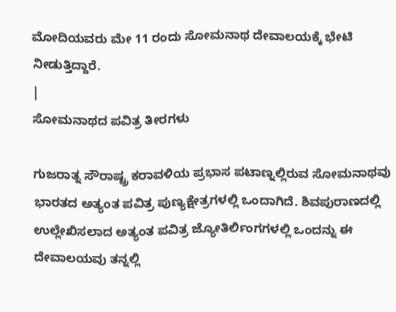ಮೋದಿಯವರು ಮೇ 11 ರಂದು ಸೋಮನಾಥ ದೇವಾಲಯಕ್ಕೆ ಭೇಟಿ ನೀಡುತ್ತಿದ್ದಾರೆ.
|
ಸೋಮನಾಥದ ಪವಿತ್ರ ತೀರಗಳು

ಗುಜರಾತ್ನ ಸೌರಾಷ್ಟ್ರ ಕರಾವಳಿಯ ಪ್ರಭಾಸ ಪಟಾಣ್ನಲ್ಲಿರುವ ಸೋಮನಾಥವು ಭಾರತದ ಅತ್ಯಂತ ಪವಿತ್ರ ಪುಣ್ಯಕ್ಷೇತ್ರಗಳಲ್ಲಿ ಒಂದಾಗಿದೆ. ಶಿವಪುರಾಣದಲ್ಲಿ ಉಲ್ಲೇಖಿಸಲಾದ ಅತ್ಯಂತ ಪವಿತ್ರ ಜ್ಯೋತಿರ್ಲಿಂಗಗಳಲ್ಲಿ ಒಂದನ್ನು ಈ ದೇವಾಲಯವು ತನ್ನಲ್ಲಿ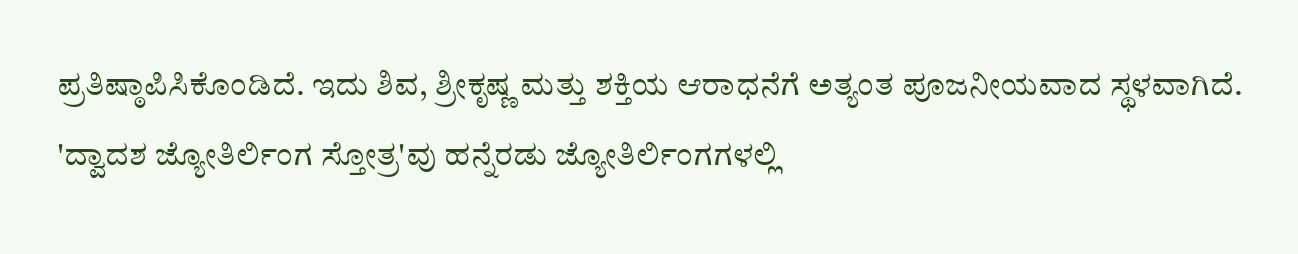ಪ್ರತಿಷ್ಠಾಪಿಸಿಕೊಂಡಿದೆ. ಇದು ಶಿವ, ಶ್ರೀಕೃಷ್ಣ ಮತ್ತು ಶಕ್ತಿಯ ಆರಾಧನೆಗೆ ಅತ್ಯಂತ ಪೂಜನೀಯವಾದ ಸ್ಥಳವಾಗಿದೆ.
'ದ್ವಾದಶ ಜ್ಯೋತಿರ್ಲಿಂಗ ಸ್ತೋತ್ರ'ವು ಹನ್ನೆರಡು ಜ್ಯೋತಿರ್ಲಿಂಗಗಳಲ್ಲಿ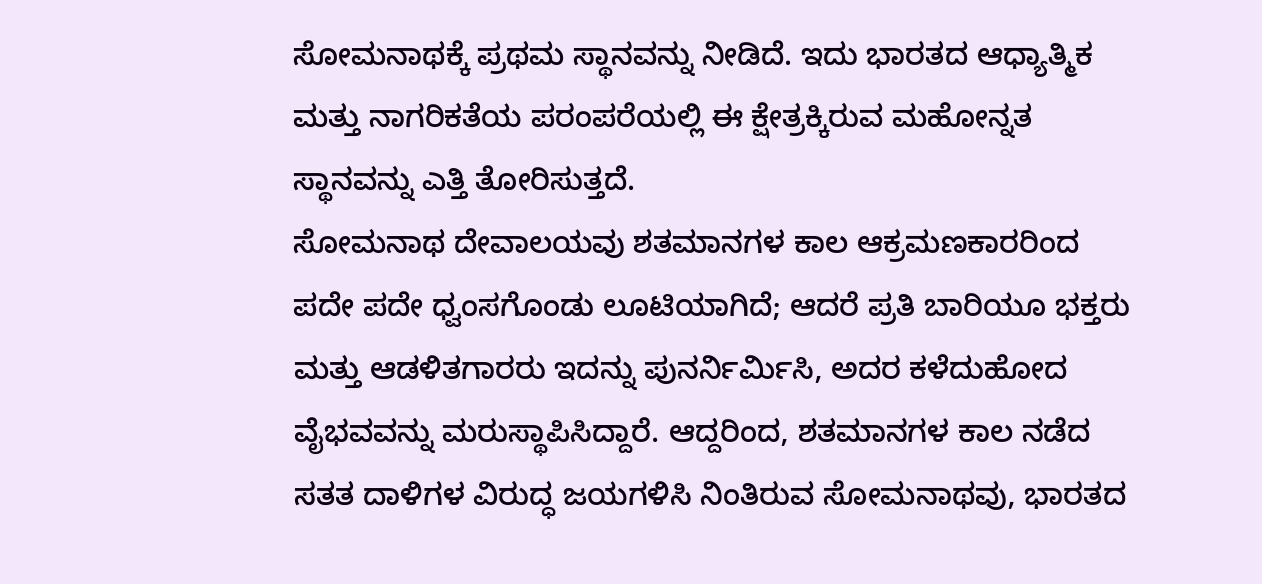ಸೋಮನಾಥಕ್ಕೆ ಪ್ರಥಮ ಸ್ಥಾನವನ್ನು ನೀಡಿದೆ. ಇದು ಭಾರತದ ಆಧ್ಯಾತ್ಮಿಕ ಮತ್ತು ನಾಗರಿಕತೆಯ ಪರಂಪರೆಯಲ್ಲಿ ಈ ಕ್ಷೇತ್ರಕ್ಕಿರುವ ಮಹೋನ್ನತ ಸ್ಥಾನವನ್ನು ಎತ್ತಿ ತೋರಿಸುತ್ತದೆ.
ಸೋಮನಾಥ ದೇವಾಲಯವು ಶತಮಾನಗಳ ಕಾಲ ಆಕ್ರಮಣಕಾರರಿಂದ ಪದೇ ಪದೇ ಧ್ವಂಸಗೊಂಡು ಲೂಟಿಯಾಗಿದೆ; ಆದರೆ ಪ್ರತಿ ಬಾರಿಯೂ ಭಕ್ತರು ಮತ್ತು ಆಡಳಿತಗಾರರು ಇದನ್ನು ಪುನರ್ನಿರ್ಮಿಸಿ, ಅದರ ಕಳೆದುಹೋದ ವೈಭವವನ್ನು ಮರುಸ್ಥಾಪಿಸಿದ್ದಾರೆ. ಆದ್ದರಿಂದ, ಶತಮಾನಗಳ ಕಾಲ ನಡೆದ ಸತತ ದಾಳಿಗಳ ವಿರುದ್ಧ ಜಯಗಳಿಸಿ ನಿಂತಿರುವ ಸೋಮನಾಥವು, ಭಾರತದ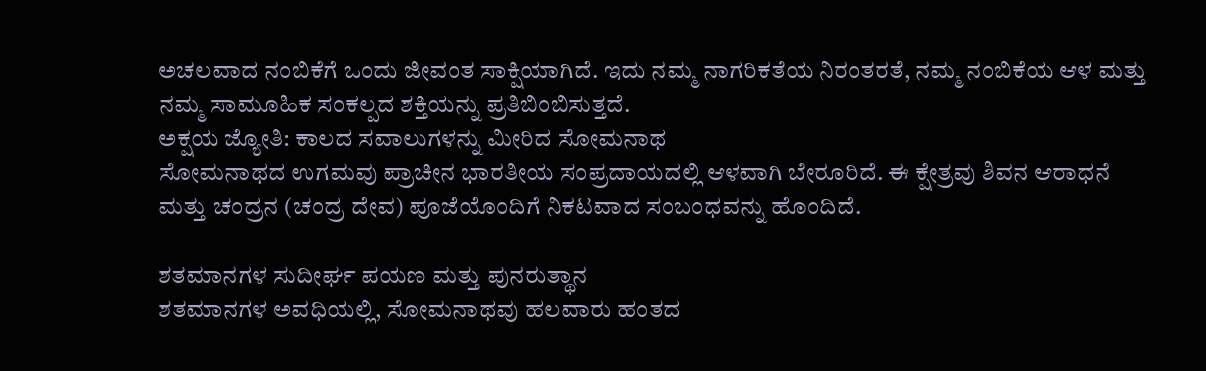ಅಚಲವಾದ ನಂಬಿಕೆಗೆ ಒಂದು ಜೀವಂತ ಸಾಕ್ಷಿಯಾಗಿದೆ. ಇದು ನಮ್ಮ ನಾಗರಿಕತೆಯ ನಿರಂತರತೆ, ನಮ್ಮ ನಂಬಿಕೆಯ ಆಳ ಮತ್ತು ನಮ್ಮ ಸಾಮೂಹಿಕ ಸಂಕಲ್ಪದ ಶಕ್ತಿಯನ್ನು ಪ್ರತಿಬಿಂಬಿಸುತ್ತದೆ.
ಅಕ್ಷಯ ಜ್ಯೋತಿ: ಕಾಲದ ಸವಾಲುಗಳನ್ನು ಮೀರಿದ ಸೋಮನಾಥ
ಸೋಮನಾಥದ ಉಗಮವು ಪ್ರಾಚೀನ ಭಾರತೀಯ ಸಂಪ್ರದಾಯದಲ್ಲಿ ಆಳವಾಗಿ ಬೇರೂರಿದೆ. ಈ ಕ್ಷೇತ್ರವು ಶಿವನ ಆರಾಧನೆ ಮತ್ತು ಚಂದ್ರನ (ಚಂದ್ರ ದೇವ) ಪೂಜೆಯೊಂದಿಗೆ ನಿಕಟವಾದ ಸಂಬಂಧವನ್ನು ಹೊಂದಿದೆ.

ಶತಮಾನಗಳ ಸುದೀರ್ಘ ಪಯಣ ಮತ್ತು ಪುನರುತ್ಥಾನ
ಶತಮಾನಗಳ ಅವಧಿಯಲ್ಲಿ, ಸೋಮನಾಥವು ಹಲವಾರು ಹಂತದ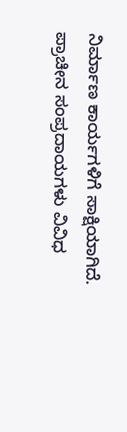ನಿರ್ಮಾಣ ಕಾರ್ಯಗಳಿಗೆ ಸಾಕ್ಷಿಯಾಗಿದೆ. ಪ್ರಾಚೀನ ಸಂಪ್ರದಾಯಗಳು ವಿವಿಧ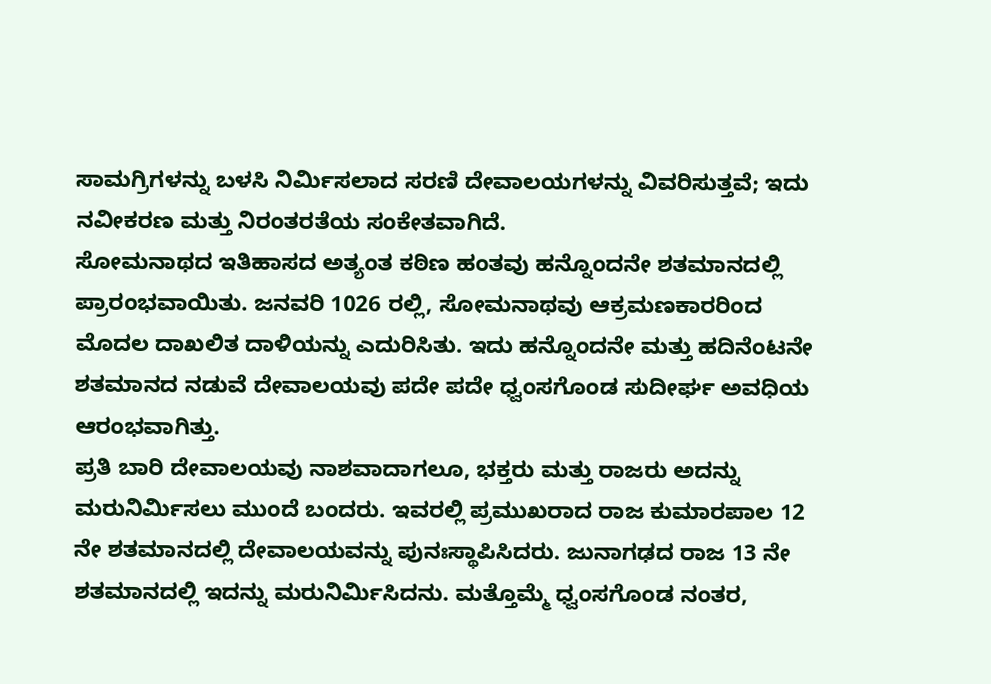ಸಾಮಗ್ರಿಗಳನ್ನು ಬಳಸಿ ನಿರ್ಮಿಸಲಾದ ಸರಣಿ ದೇವಾಲಯಗಳನ್ನು ವಿವರಿಸುತ್ತವೆ; ಇದು ನವೀಕರಣ ಮತ್ತು ನಿರಂತರತೆಯ ಸಂಕೇತವಾಗಿದೆ.
ಸೋಮನಾಥದ ಇತಿಹಾಸದ ಅತ್ಯಂತ ಕಠಿಣ ಹಂತವು ಹನ್ನೊಂದನೇ ಶತಮಾನದಲ್ಲಿ ಪ್ರಾರಂಭವಾಯಿತು. ಜನವರಿ 1026 ರಲ್ಲಿ, ಸೋಮನಾಥವು ಆಕ್ರಮಣಕಾರರಿಂದ ಮೊದಲ ದಾಖಲಿತ ದಾಳಿಯನ್ನು ಎದುರಿಸಿತು. ಇದು ಹನ್ನೊಂದನೇ ಮತ್ತು ಹದಿನೆಂಟನೇ ಶತಮಾನದ ನಡುವೆ ದೇವಾಲಯವು ಪದೇ ಪದೇ ಧ್ವಂಸಗೊಂಡ ಸುದೀರ್ಘ ಅವಧಿಯ ಆರಂಭವಾಗಿತ್ತು.
ಪ್ರತಿ ಬಾರಿ ದೇವಾಲಯವು ನಾಶವಾದಾಗಲೂ, ಭಕ್ತರು ಮತ್ತು ರಾಜರು ಅದನ್ನು ಮರುನಿರ್ಮಿಸಲು ಮುಂದೆ ಬಂದರು. ಇವರಲ್ಲಿ ಪ್ರಮುಖರಾದ ರಾಜ ಕುಮಾರಪಾಲ 12 ನೇ ಶತಮಾನದಲ್ಲಿ ದೇವಾಲಯವನ್ನು ಪುನಃಸ್ಥಾಪಿಸಿದರು. ಜುನಾಗಢದ ರಾಜ 13 ನೇ ಶತಮಾನದಲ್ಲಿ ಇದನ್ನು ಮರುನಿರ್ಮಿಸಿದನು. ಮತ್ತೊಮ್ಮೆ ಧ್ವಂಸಗೊಂಡ ನಂತರ,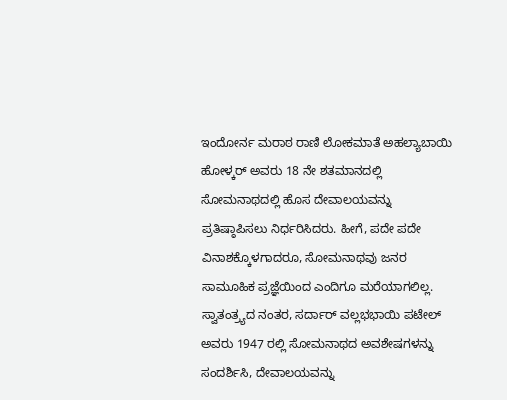ಇಂದೋರ್ನ ಮರಾಠ ರಾಣಿ ಲೋಕಮಾತೆ ಅಹಲ್ಯಾಬಾಯಿ ಹೋಳ್ಕರ್ ಅವರು 18 ನೇ ಶತಮಾನದಲ್ಲಿ ಸೋಮನಾಥದಲ್ಲಿ ಹೊಸ ದೇವಾಲಯವನ್ನು ಪ್ರತಿಷ್ಠಾಪಿಸಲು ನಿರ್ಧರಿಸಿದರು. ಹೀಗೆ, ಪದೇ ಪದೇ ವಿನಾಶಕ್ಕೊಳಗಾದರೂ, ಸೋಮನಾಥವು ಜನರ ಸಾಮೂಹಿಕ ಪ್ರಜ್ಞೆಯಿಂದ ಎಂದಿಗೂ ಮರೆಯಾಗಲಿಲ್ಲ.
ಸ್ವಾತಂತ್ರ್ಯದ ನಂತರ, ಸರ್ದಾರ್ ವಲ್ಲಭಭಾಯಿ ಪಟೇಲ್ ಅವರು 1947 ರಲ್ಲಿ ಸೋಮನಾಥದ ಅವಶೇಷಗಳನ್ನು ಸಂದರ್ಶಿಸಿ, ದೇವಾಲಯವನ್ನು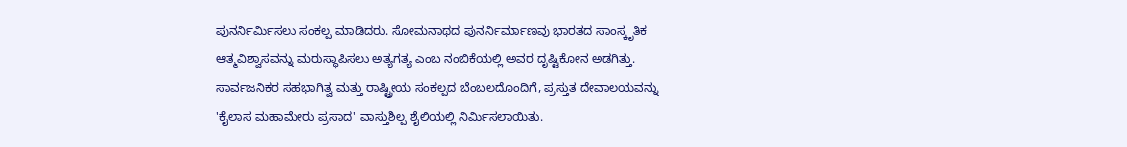ಪುನರ್ನಿರ್ಮಿಸಲು ಸಂಕಲ್ಪ ಮಾಡಿದರು. ಸೋಮನಾಥದ ಪುನರ್ನಿರ್ಮಾಣವು ಭಾರತದ ಸಾಂಸ್ಕೃತಿಕ ಆತ್ಮವಿಶ್ವಾಸವನ್ನು ಮರುಸ್ಥಾಪಿಸಲು ಅತ್ಯಗತ್ಯ ಎಂಬ ನಂಬಿಕೆಯಲ್ಲಿ ಅವರ ದೃಷ್ಟಿಕೋನ ಅಡಗಿತ್ತು. ಸಾರ್ವಜನಿಕರ ಸಹಭಾಗಿತ್ವ ಮತ್ತು ರಾಷ್ಟ್ರೀಯ ಸಂಕಲ್ಪದ ಬೆಂಬಲದೊಂದಿಗೆ, ಪ್ರಸ್ತುತ ದೇವಾಲಯವನ್ನು 'ಕೈಲಾಸ ಮಹಾಮೇರು ಪ್ರಸಾದ' ವಾಸ್ತುಶಿಲ್ಪ ಶೈಲಿಯಲ್ಲಿ ನಿರ್ಮಿಸಲಾಯಿತು.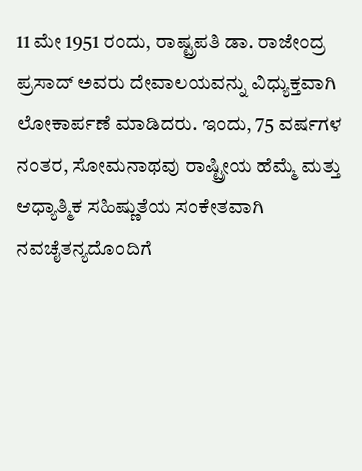11 ಮೇ 1951 ರಂದು, ರಾಷ್ಟ್ರಪತಿ ಡಾ. ರಾಜೇಂದ್ರ ಪ್ರಸಾದ್ ಅವರು ದೇವಾಲಯವನ್ನು ವಿಧ್ಯುಕ್ತವಾಗಿ ಲೋಕಾರ್ಪಣೆ ಮಾಡಿದರು. ಇಂದು, 75 ವರ್ಷಗಳ ನಂತರ, ಸೋಮನಾಥವು ರಾಷ್ಟ್ರೀಯ ಹೆಮ್ಮೆ ಮತ್ತು ಆಧ್ಯಾತ್ಮಿಕ ಸಹಿಷ್ಣುತೆಯ ಸಂಕೇತವಾಗಿ ನವಚೈತನ್ಯದೊಂದಿಗೆ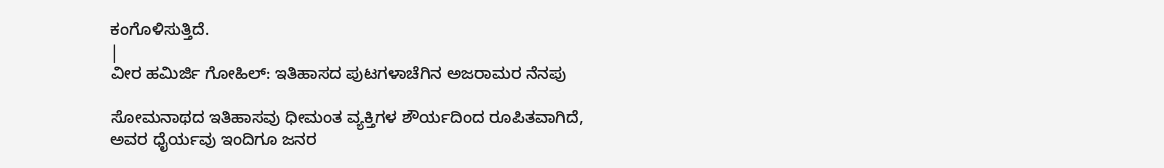ಕಂಗೊಳಿಸುತ್ತಿದೆ.
|
ವೀರ ಹಮಿರ್ಜಿ ಗೋಹಿಲ್: ಇತಿಹಾಸದ ಪುಟಗಳಾಚೆಗಿನ ಅಜರಾಮರ ನೆನಪು

ಸೋಮನಾಥದ ಇತಿಹಾಸವು ಧೀಮಂತ ವ್ಯಕ್ತಿಗಳ ಶೌರ್ಯದಿಂದ ರೂಪಿತವಾಗಿದೆ, ಅವರ ಧೈರ್ಯವು ಇಂದಿಗೂ ಜನರ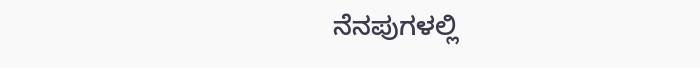ನೆನಪುಗಳಲ್ಲಿ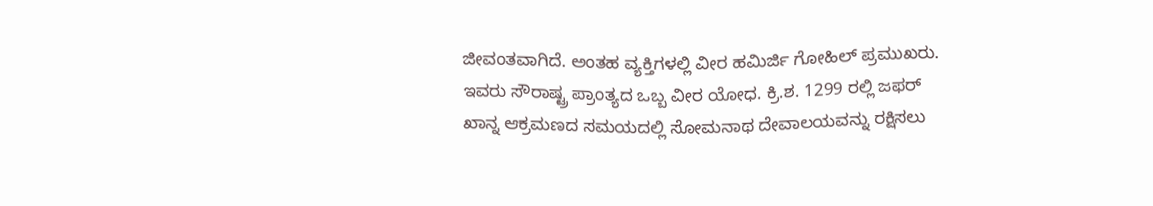ಜೀವಂತವಾಗಿದೆ. ಅಂತಹ ವ್ಯಕ್ತಿಗಳಲ್ಲಿ ವೀರ ಹಮಿರ್ಜಿ ಗೋಹಿಲ್ ಪ್ರಮುಖರು.
ಇವರು ಸೌರಾಷ್ಟ್ರ ಪ್ರಾಂತ್ಯದ ಒಬ್ಬ ವೀರ ಯೋಧ. ಕ್ರಿ.ಶ. 1299 ರಲ್ಲಿ ಜಫರ್ ಖಾನ್ನ ಆಕ್ರಮಣದ ಸಮಯದಲ್ಲಿ ಸೋಮನಾಥ ದೇವಾಲಯವನ್ನು ರಕ್ಷಿಸಲು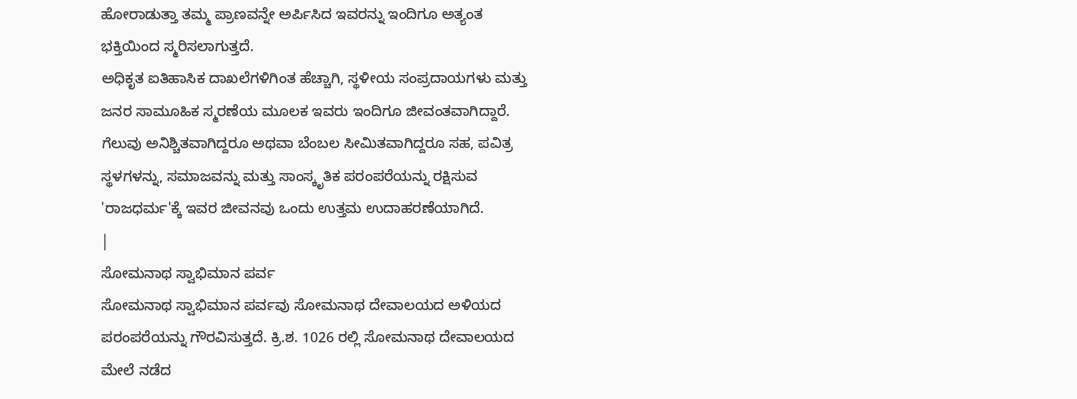ಹೋರಾಡುತ್ತಾ ತಮ್ಮ ಪ್ರಾಣವನ್ನೇ ಅರ್ಪಿಸಿದ ಇವರನ್ನು ಇಂದಿಗೂ ಅತ್ಯಂತ ಭಕ್ತಿಯಿಂದ ಸ್ಮರಿಸಲಾಗುತ್ತದೆ.
ಅಧಿಕೃತ ಐತಿಹಾಸಿಕ ದಾಖಲೆಗಳಿಗಿಂತ ಹೆಚ್ಚಾಗಿ, ಸ್ಥಳೀಯ ಸಂಪ್ರದಾಯಗಳು ಮತ್ತು ಜನರ ಸಾಮೂಹಿಕ ಸ್ಮರಣೆಯ ಮೂಲಕ ಇವರು ಇಂದಿಗೂ ಜೀವಂತವಾಗಿದ್ದಾರೆ. ಗೆಲುವು ಅನಿಶ್ಚಿತವಾಗಿದ್ದರೂ ಅಥವಾ ಬೆಂಬಲ ಸೀಮಿತವಾಗಿದ್ದರೂ ಸಹ, ಪವಿತ್ರ ಸ್ಥಳಗಳನ್ನು, ಸಮಾಜವನ್ನು ಮತ್ತು ಸಾಂಸ್ಕೃತಿಕ ಪರಂಪರೆಯನ್ನು ರಕ್ಷಿಸುವ 'ರಾಜಧರ್ಮ'ಕ್ಕೆ ಇವರ ಜೀವನವು ಒಂದು ಉತ್ತಮ ಉದಾಹರಣೆಯಾಗಿದೆ.
|
ಸೋಮನಾಥ ಸ್ವಾಭಿಮಾನ ಪರ್ವ
ಸೋಮನಾಥ ಸ್ವಾಭಿಮಾನ ಪರ್ವವು ಸೋಮನಾಥ ದೇವಾಲಯದ ಅಳಿಯದ ಪರಂಪರೆಯನ್ನು ಗೌರವಿಸುತ್ತದೆ. ಕ್ರಿ.ಶ. 1026 ರಲ್ಲಿ ಸೋಮನಾಥ ದೇವಾಲಯದ ಮೇಲೆ ನಡೆದ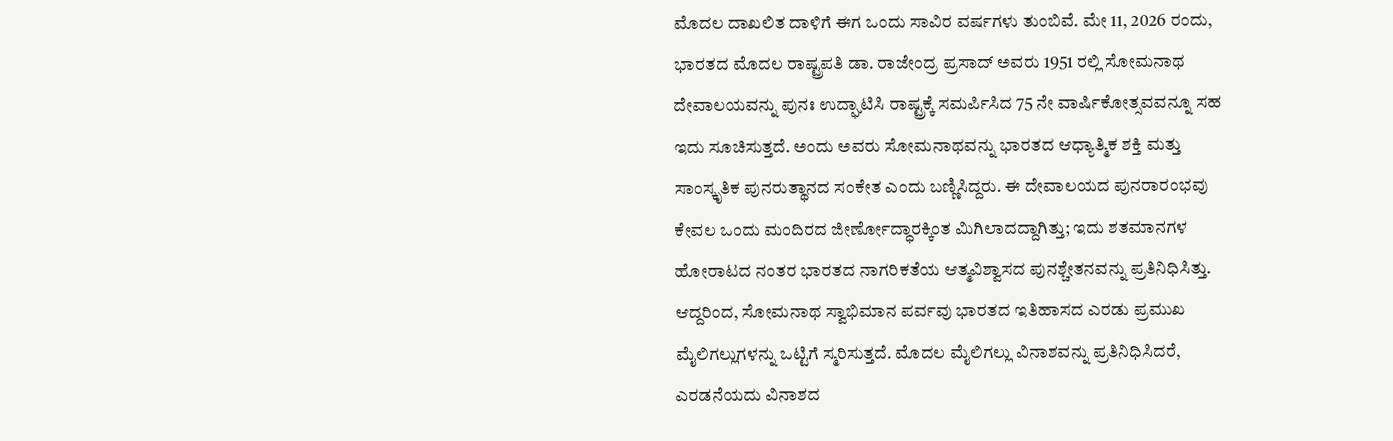ಮೊದಲ ದಾಖಲಿತ ದಾಳಿಗೆ ಈಗ ಒಂದು ಸಾವಿರ ವರ್ಷಗಳು ತುಂಬಿವೆ. ಮೇ 11, 2026 ರಂದು, ಭಾರತದ ಮೊದಲ ರಾಷ್ಟ್ರಪತಿ ಡಾ. ರಾಜೇಂದ್ರ ಪ್ರಸಾದ್ ಅವರು 1951 ರಲ್ಲಿ ಸೋಮನಾಥ ದೇವಾಲಯವನ್ನು ಪುನಃ ಉದ್ಘಾಟಿಸಿ ರಾಷ್ಟ್ರಕ್ಕೆ ಸಮರ್ಪಿಸಿದ 75 ನೇ ವಾರ್ಷಿಕೋತ್ಸವವನ್ನೂ ಸಹ ಇದು ಸೂಚಿಸುತ್ತದೆ. ಅಂದು ಅವರು ಸೋಮನಾಥವನ್ನು ಭಾರತದ ಆಧ್ಯಾತ್ಮಿಕ ಶಕ್ತಿ ಮತ್ತು ಸಾಂಸ್ಕೃತಿಕ ಪುನರುತ್ಥಾನದ ಸಂಕೇತ ಎಂದು ಬಣ್ಣಿಸಿದ್ದರು. ಈ ದೇವಾಲಯದ ಪುನರಾರಂಭವು ಕೇವಲ ಒಂದು ಮಂದಿರದ ಜೀರ್ಣೋದ್ಧಾರಕ್ಕಿಂತ ಮಿಗಿಲಾದದ್ದಾಗಿತ್ತು; ಇದು ಶತಮಾನಗಳ ಹೋರಾಟದ ನಂತರ ಭಾರತದ ನಾಗರಿಕತೆಯ ಆತ್ಮವಿಶ್ವಾಸದ ಪುನಶ್ಚೇತನವನ್ನು ಪ್ರತಿನಿಧಿಸಿತ್ತು.
ಆದ್ದರಿಂದ, ಸೋಮನಾಥ ಸ್ವಾಭಿಮಾನ ಪರ್ವವು ಭಾರತದ ಇತಿಹಾಸದ ಎರಡು ಪ್ರಮುಖ ಮೈಲಿಗಲ್ಲುಗಳನ್ನು ಒಟ್ಟಿಗೆ ಸ್ಮರಿಸುತ್ತದೆ. ಮೊದಲ ಮೈಲಿಗಲ್ಲು ವಿನಾಶವನ್ನು ಪ್ರತಿನಿಧಿಸಿದರೆ, ಎರಡನೆಯದು ವಿನಾಶದ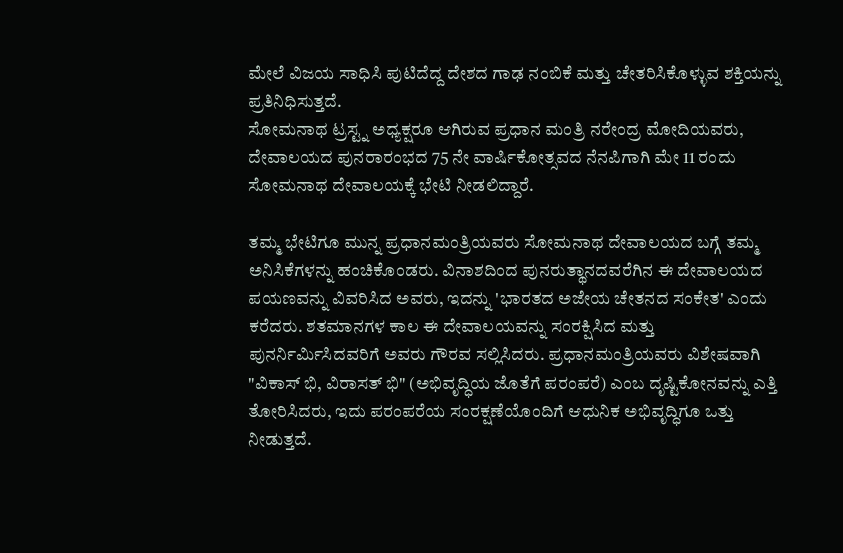ಮೇಲೆ ವಿಜಯ ಸಾಧಿಸಿ ಪುಟಿದೆದ್ದ ದೇಶದ ಗಾಢ ನಂಬಿಕೆ ಮತ್ತು ಚೇತರಿಸಿಕೊಳ್ಳುವ ಶಕ್ತಿಯನ್ನು ಪ್ರತಿನಿಧಿಸುತ್ತದೆ.
ಸೋಮನಾಥ ಟ್ರಸ್ಟ್ನ ಅಧ್ಯಕ್ಷರೂ ಆಗಿರುವ ಪ್ರಧಾನ ಮಂತ್ರಿ ನರೇಂದ್ರ ಮೋದಿಯವರು, ದೇವಾಲಯದ ಪುನರಾರಂಭದ 75 ನೇ ವಾರ್ಷಿಕೋತ್ಸವದ ನೆನಪಿಗಾಗಿ ಮೇ 11 ರಂದು ಸೋಮನಾಥ ದೇವಾಲಯಕ್ಕೆ ಭೇಟಿ ನೀಡಲಿದ್ದಾರೆ.

ತಮ್ಮ ಭೇಟಿಗೂ ಮುನ್ನ ಪ್ರಧಾನಮಂತ್ರಿಯವರು ಸೋಮನಾಥ ದೇವಾಲಯದ ಬಗ್ಗೆ ತಮ್ಮ ಅನಿಸಿಕೆಗಳನ್ನು ಹಂಚಿಕೊಂಡರು. ವಿನಾಶದಿಂದ ಪುನರುತ್ಥಾನದವರೆಗಿನ ಈ ದೇವಾಲಯದ ಪಯಣವನ್ನು ವಿವರಿಸಿದ ಅವರು, ಇದನ್ನು 'ಭಾರತದ ಅಜೇಯ ಚೇತನದ ಸಂಕೇತ' ಎಂದು ಕರೆದರು. ಶತಮಾನಗಳ ಕಾಲ ಈ ದೇವಾಲಯವನ್ನು ಸಂರಕ್ಷಿಸಿದ ಮತ್ತು ಪುನರ್ನಿರ್ಮಿಸಿದವರಿಗೆ ಅವರು ಗೌರವ ಸಲ್ಲಿಸಿದರು. ಪ್ರಧಾನಮಂತ್ರಿಯವರು ವಿಶೇಷವಾಗಿ "ವಿಕಾಸ್ ಭಿ, ವಿರಾಸತ್ ಭಿ" (ಅಭಿವೃದ್ಧಿಯ ಜೊತೆಗೆ ಪರಂಪರೆ) ಎಂಬ ದೃಷ್ಟಿಕೋನವನ್ನು ಎತ್ತಿ ತೋರಿಸಿದರು, ಇದು ಪರಂಪರೆಯ ಸಂರಕ್ಷಣೆಯೊಂದಿಗೆ ಆಧುನಿಕ ಅಭಿವೃದ್ಧಿಗೂ ಒತ್ತು ನೀಡುತ್ತದೆ.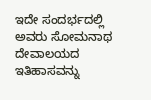ಇದೇ ಸಂದರ್ಭದಲ್ಲಿ ಅವರು ಸೋಮನಾಥ ದೇವಾಲಯದ ಇತಿಹಾಸವನ್ನು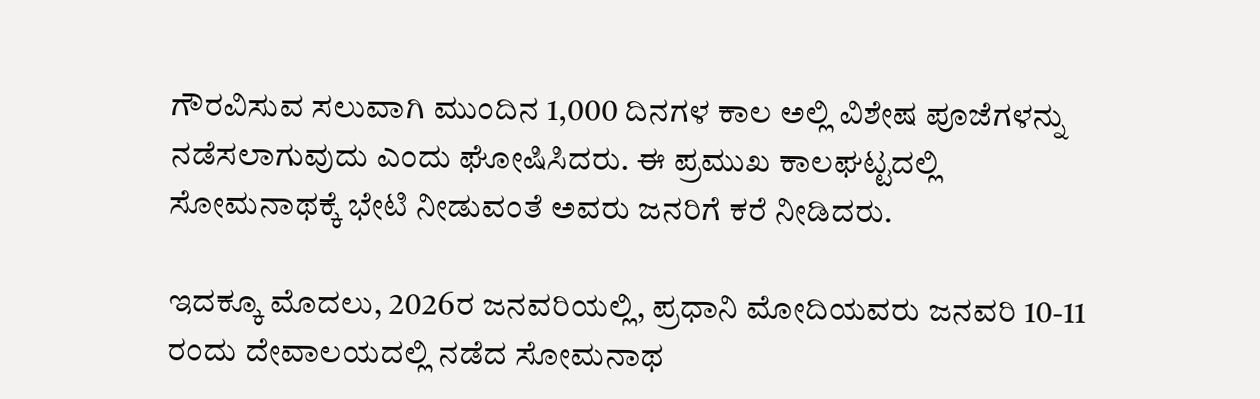ಗೌರವಿಸುವ ಸಲುವಾಗಿ ಮುಂದಿನ 1,000 ದಿನಗಳ ಕಾಲ ಅಲ್ಲಿ ವಿಶೇಷ ಪೂಜೆಗಳನ್ನು ನಡೆಸಲಾಗುವುದು ಎಂದು ಘೋಷಿಸಿದರು. ಈ ಪ್ರಮುಖ ಕಾಲಘಟ್ಟದಲ್ಲಿ ಸೋಮನಾಥಕ್ಕೆ ಭೇಟಿ ನೀಡುವಂತೆ ಅವರು ಜನರಿಗೆ ಕರೆ ನೀಡಿದರು.

ಇದಕ್ಕೂ ಮೊದಲು, 2026ರ ಜನವರಿಯಲ್ಲಿ, ಪ್ರಧಾನಿ ಮೋದಿಯವರು ಜನವರಿ 10-11 ರಂದು ದೇವಾಲಯದಲ್ಲಿ ನಡೆದ ಸೋಮನಾಥ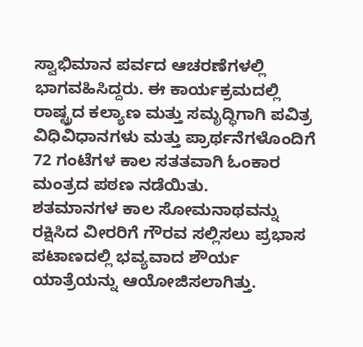ಸ್ವಾಭಿಮಾನ ಪರ್ವದ ಆಚರಣೆಗಳಲ್ಲಿ ಭಾಗವಹಿಸಿದ್ದರು. ಈ ಕಾರ್ಯಕ್ರಮದಲ್ಲಿ ರಾಷ್ಟ್ರದ ಕಲ್ಯಾಣ ಮತ್ತು ಸಮೃದ್ಧಿಗಾಗಿ ಪವಿತ್ರ ವಿಧಿವಿಧಾನಗಳು ಮತ್ತು ಪ್ರಾರ್ಥನೆಗಳೊಂದಿಗೆ 72 ಗಂಟೆಗಳ ಕಾಲ ಸತತವಾಗಿ ಓಂಕಾರ ಮಂತ್ರದ ಪಠಣ ನಡೆಯಿತು.
ಶತಮಾನಗಳ ಕಾಲ ಸೋಮನಾಥವನ್ನು ರಕ್ಷಿಸಿದ ವೀರರಿಗೆ ಗೌರವ ಸಲ್ಲಿಸಲು ಪ್ರಭಾಸ ಪಟಾಣದಲ್ಲಿ ಭವ್ಯವಾದ ಶೌರ್ಯ ಯಾತ್ರೆಯನ್ನು ಆಯೋಜಿಸಲಾಗಿತ್ತು.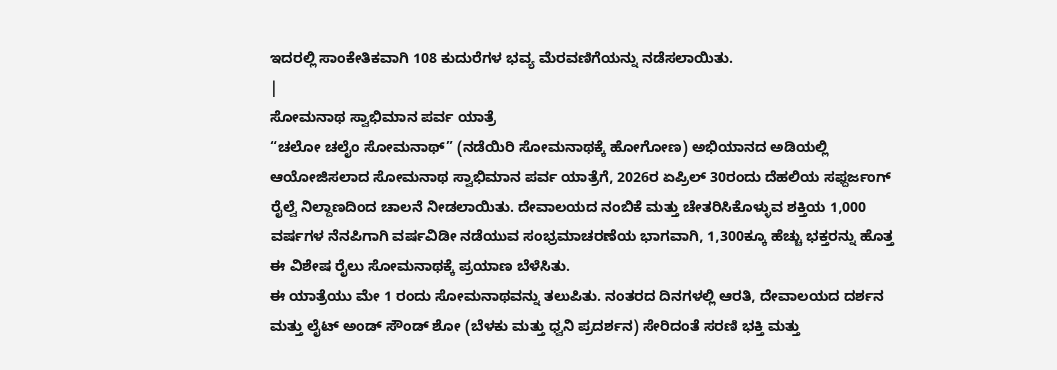ಇದರಲ್ಲಿ ಸಾಂಕೇತಿಕವಾಗಿ 108 ಕುದುರೆಗಳ ಭವ್ಯ ಮೆರವಣಿಗೆಯನ್ನು ನಡೆಸಲಾಯಿತು.
|
ಸೋಮನಾಥ ಸ್ವಾಭಿಮಾನ ಪರ್ವ ಯಾತ್ರೆ
“ಚಲೋ ಚಲೈಂ ಸೋಮನಾಥ್” (ನಡೆಯಿರಿ ಸೋಮನಾಥಕ್ಕೆ ಹೋಗೋಣ) ಅಭಿಯಾನದ ಅಡಿಯಲ್ಲಿ ಆಯೋಜಿಸಲಾದ ಸೋಮನಾಥ ಸ್ವಾಭಿಮಾನ ಪರ್ವ ಯಾತ್ರೆಗೆ, 2026ರ ಏಪ್ರಿಲ್ 30ರಂದು ದೆಹಲಿಯ ಸಫ್ದರ್ಜಂಗ್ ರೈಲ್ವೆ ನಿಲ್ದಾಣದಿಂದ ಚಾಲನೆ ನೀಡಲಾಯಿತು. ದೇವಾಲಯದ ನಂಬಿಕೆ ಮತ್ತು ಚೇತರಿಸಿಕೊಳ್ಳುವ ಶಕ್ತಿಯ 1,000 ವರ್ಷಗಳ ನೆನಪಿಗಾಗಿ ವರ್ಷವಿಡೀ ನಡೆಯುವ ಸಂಭ್ರಮಾಚರಣೆಯ ಭಾಗವಾಗಿ, 1,300ಕ್ಕೂ ಹೆಚ್ಚು ಭಕ್ತರನ್ನು ಹೊತ್ತ ಈ ವಿಶೇಷ ರೈಲು ಸೋಮನಾಥಕ್ಕೆ ಪ್ರಯಾಣ ಬೆಳೆಸಿತು.
ಈ ಯಾತ್ರೆಯು ಮೇ 1 ರಂದು ಸೋಮನಾಥವನ್ನು ತಲುಪಿತು. ನಂತರದ ದಿನಗಳಲ್ಲಿ ಆರತಿ, ದೇವಾಲಯದ ದರ್ಶನ ಮತ್ತು ಲೈಟ್ ಅಂಡ್ ಸೌಂಡ್ ಶೋ (ಬೆಳಕು ಮತ್ತು ಧ್ವನಿ ಪ್ರದರ್ಶನ) ಸೇರಿದಂತೆ ಸರಣಿ ಭಕ್ತಿ ಮತ್ತು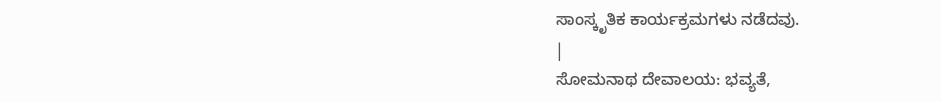ಸಾಂಸ್ಕೃತಿಕ ಕಾರ್ಯಕ್ರಮಗಳು ನಡೆದವು.
|
ಸೋಮನಾಥ ದೇವಾಲಯ: ಭವ್ಯತೆ,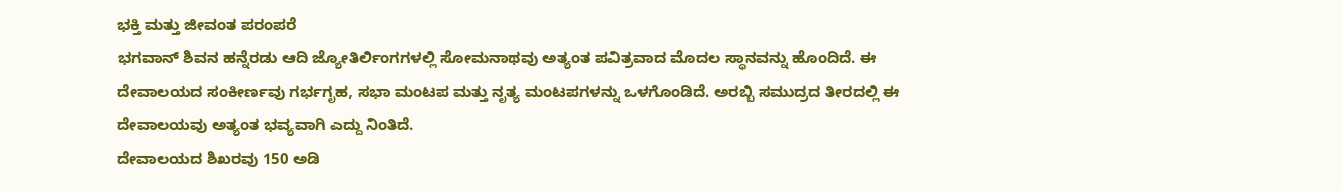ಭಕ್ತಿ ಮತ್ತು ಜೀವಂತ ಪರಂಪರೆ
ಭಗವಾನ್ ಶಿವನ ಹನ್ನೆರಡು ಆದಿ ಜ್ಯೋತಿರ್ಲಿಂಗಗಳಲ್ಲಿ ಸೋಮನಾಥವು ಅತ್ಯಂತ ಪವಿತ್ರವಾದ ಮೊದಲ ಸ್ಥಾನವನ್ನು ಹೊಂದಿದೆ. ಈ ದೇವಾಲಯದ ಸಂಕೀರ್ಣವು ಗರ್ಭಗೃಹ, ಸಭಾ ಮಂಟಪ ಮತ್ತು ನೃತ್ಯ ಮಂಟಪಗಳನ್ನು ಒಳಗೊಂಡಿದೆ. ಅರಬ್ಬಿ ಸಮುದ್ರದ ತೀರದಲ್ಲಿ ಈ ದೇವಾಲಯವು ಅತ್ಯಂತ ಭವ್ಯವಾಗಿ ಎದ್ದು ನಿಂತಿದೆ.
ದೇವಾಲಯದ ಶಿಖರವು 150 ಅಡಿ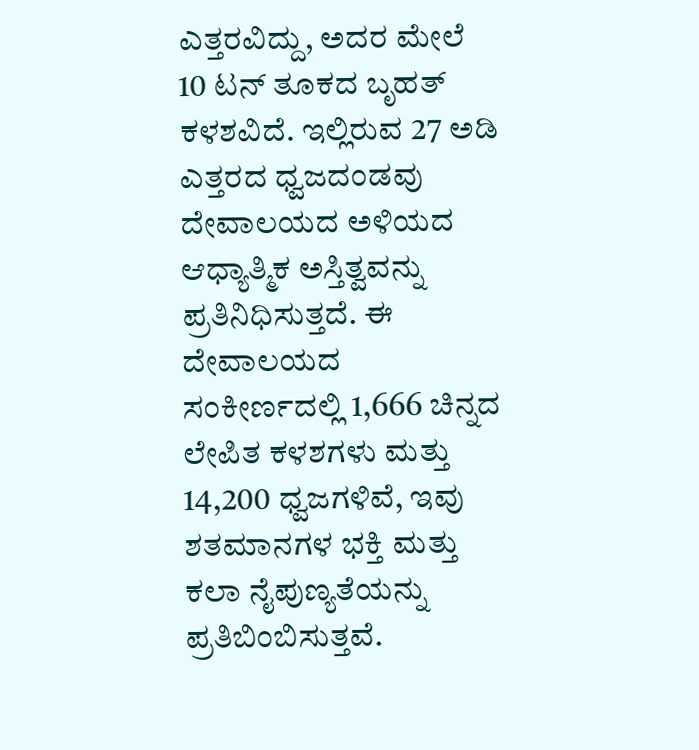ಎತ್ತರವಿದ್ದು, ಅದರ ಮೇಲೆ 10 ಟನ್ ತೂಕದ ಬೃಹತ್ ಕಳಶವಿದೆ. ಇಲ್ಲಿರುವ 27 ಅಡಿ ಎತ್ತರದ ಧ್ವಜದಂಡವು ದೇವಾಲಯದ ಅಳಿಯದ ಆಧ್ಯಾತ್ಮಿಕ ಅಸ್ತಿತ್ವವನ್ನು ಪ್ರತಿನಿಧಿಸುತ್ತದೆ. ಈ ದೇವಾಲಯದ ಸಂಕೀರ್ಣದಲ್ಲಿ 1,666 ಚಿನ್ನದ ಲೇಪಿತ ಕಳಶಗಳು ಮತ್ತು 14,200 ಧ್ವಜಗಳಿವೆ, ಇವು ಶತಮಾನಗಳ ಭಕ್ತಿ ಮತ್ತು ಕಲಾ ನೈಪುಣ್ಯತೆಯನ್ನು ಪ್ರತಿಬಿಂಬಿಸುತ್ತವೆ.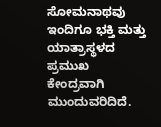ಸೋಮನಾಥವು ಇಂದಿಗೂ ಭಕ್ತಿ ಮತ್ತು ಯಾತ್ರಾಸ್ಥಳದ ಪ್ರಮುಖ ಕೇಂದ್ರವಾಗಿ ಮುಂದುವರಿದಿದೆ.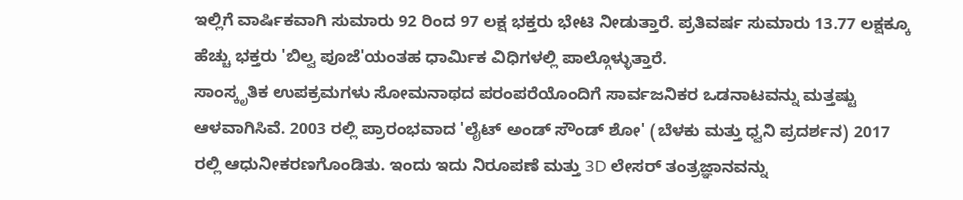ಇಲ್ಲಿಗೆ ವಾರ್ಷಿಕವಾಗಿ ಸುಮಾರು 92 ರಿಂದ 97 ಲಕ್ಷ ಭಕ್ತರು ಭೇಟಿ ನೀಡುತ್ತಾರೆ. ಪ್ರತಿವರ್ಷ ಸುಮಾರು 13.77 ಲಕ್ಷಕ್ಕೂ ಹೆಚ್ಚು ಭಕ್ತರು 'ಬಿಲ್ವ ಪೂಜೆ'ಯಂತಹ ಧಾರ್ಮಿಕ ವಿಧಿಗಳಲ್ಲಿ ಪಾಲ್ಗೊಳ್ಳುತ್ತಾರೆ.
ಸಾಂಸ್ಕೃತಿಕ ಉಪಕ್ರಮಗಳು ಸೋಮನಾಥದ ಪರಂಪರೆಯೊಂದಿಗೆ ಸಾರ್ವಜನಿಕರ ಒಡನಾಟವನ್ನು ಮತ್ತಷ್ಟು ಆಳವಾಗಿಸಿವೆ. 2003 ರಲ್ಲಿ ಪ್ರಾರಂಭವಾದ 'ಲೈಟ್ ಅಂಡ್ ಸೌಂಡ್ ಶೋ' (ಬೆಳಕು ಮತ್ತು ಧ್ವನಿ ಪ್ರದರ್ಶನ) 2017 ರಲ್ಲಿ ಆಧುನೀಕರಣಗೊಂಡಿತು. ಇಂದು ಇದು ನಿರೂಪಣೆ ಮತ್ತು 3D ಲೇಸರ್ ತಂತ್ರಜ್ಞಾನವನ್ನು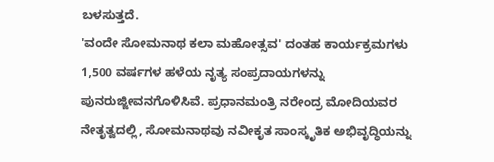ಬಳಸುತ್ತದೆ.
'ವಂದೇ ಸೋಮನಾಥ ಕಲಾ ಮಹೋತ್ಸವ' ದಂತಹ ಕಾರ್ಯಕ್ರಮಗಳು 1,500 ವರ್ಷಗಳ ಹಳೆಯ ನೃತ್ಯ ಸಂಪ್ರದಾಯಗಳನ್ನು ಪುನರುಜ್ಜೀವನಗೊಳಿಸಿವೆ. ಪ್ರಧಾನಮಂತ್ರಿ ನರೇಂದ್ರ ಮೋದಿಯವರ ನೇತೃತ್ವದಲ್ಲಿ, ಸೋಮನಾಥವು ನವೀಕೃತ ಸಾಂಸ್ಕೃತಿಕ ಅಭಿವೃದ್ಧಿಯನ್ನು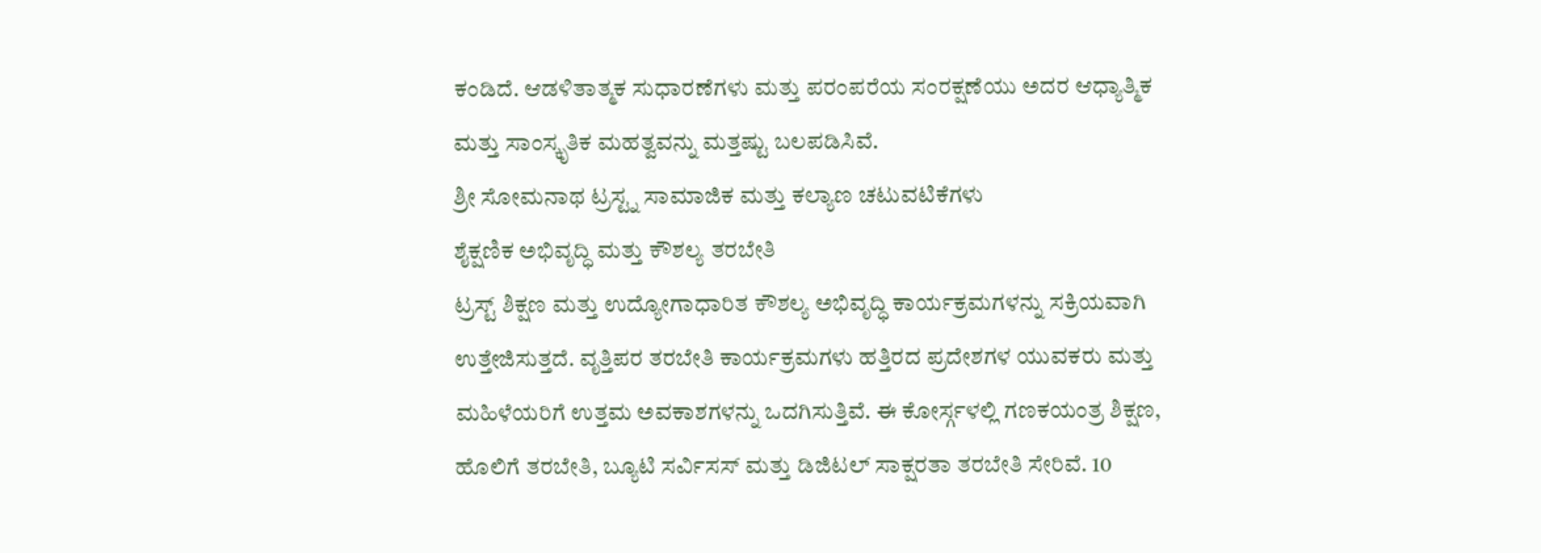ಕಂಡಿದೆ. ಆಡಳಿತಾತ್ಮಕ ಸುಧಾರಣೆಗಳು ಮತ್ತು ಪರಂಪರೆಯ ಸಂರಕ್ಷಣೆಯು ಅದರ ಆಧ್ಯಾತ್ಮಿಕ ಮತ್ತು ಸಾಂಸ್ಕೃತಿಕ ಮಹತ್ವವನ್ನು ಮತ್ತಷ್ಟು ಬಲಪಡಿಸಿವೆ.
ಶ್ರೀ ಸೋಮನಾಥ ಟ್ರಸ್ಟ್ನ ಸಾಮಾಜಿಕ ಮತ್ತು ಕಲ್ಯಾಣ ಚಟುವಟಿಕೆಗಳು
ಶೈಕ್ಷಣಿಕ ಅಭಿವೃದ್ಧಿ ಮತ್ತು ಕೌಶಲ್ಯ ತರಬೇತಿ
ಟ್ರಸ್ಟ್ ಶಿಕ್ಷಣ ಮತ್ತು ಉದ್ಯೋಗಾಧಾರಿತ ಕೌಶಲ್ಯ ಅಭಿವೃದ್ಧಿ ಕಾರ್ಯಕ್ರಮಗಳನ್ನು ಸಕ್ರಿಯವಾಗಿ ಉತ್ತೇಜಿಸುತ್ತದೆ. ವೃತ್ತಿಪರ ತರಬೇತಿ ಕಾರ್ಯಕ್ರಮಗಳು ಹತ್ತಿರದ ಪ್ರದೇಶಗಳ ಯುವಕರು ಮತ್ತು ಮಹಿಳೆಯರಿಗೆ ಉತ್ತಮ ಅವಕಾಶಗಳನ್ನು ಒದಗಿಸುತ್ತಿವೆ. ಈ ಕೋರ್ಸ್ಗಳಲ್ಲಿ ಗಣಕಯಂತ್ರ ಶಿಕ್ಷಣ, ಹೊಲಿಗೆ ತರಬೇತಿ, ಬ್ಯೂಟಿ ಸರ್ವಿಸಸ್ ಮತ್ತು ಡಿಜಿಟಲ್ ಸಾಕ್ಷರತಾ ತರಬೇತಿ ಸೇರಿವೆ. 10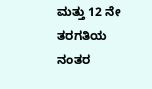ಮತ್ತು 12 ನೇ ತರಗತಿಯ ನಂತರ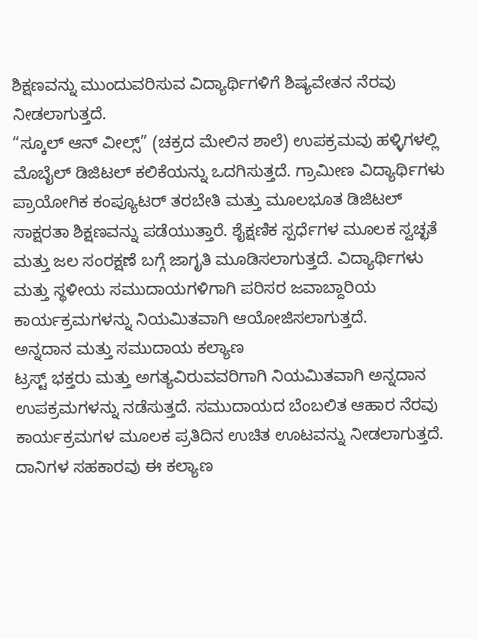ಶಿಕ್ಷಣವನ್ನು ಮುಂದುವರಿಸುವ ವಿದ್ಯಾರ್ಥಿಗಳಿಗೆ ಶಿಷ್ಯವೇತನ ನೆರವು ನೀಡಲಾಗುತ್ತದೆ.
“ಸ್ಕೂಲ್ ಆನ್ ವೀಲ್ಸ್” (ಚಕ್ರದ ಮೇಲಿನ ಶಾಲೆ) ಉಪಕ್ರಮವು ಹಳ್ಳಿಗಳಲ್ಲಿ ಮೊಬೈಲ್ ಡಿಜಿಟಲ್ ಕಲಿಕೆಯನ್ನು ಒದಗಿಸುತ್ತದೆ. ಗ್ರಾಮೀಣ ವಿದ್ಯಾರ್ಥಿಗಳು ಪ್ರಾಯೋಗಿಕ ಕಂಪ್ಯೂಟರ್ ತರಬೇತಿ ಮತ್ತು ಮೂಲಭೂತ ಡಿಜಿಟಲ್ ಸಾಕ್ಷರತಾ ಶಿಕ್ಷಣವನ್ನು ಪಡೆಯುತ್ತಾರೆ. ಶೈಕ್ಷಣಿಕ ಸ್ಪರ್ಧೆಗಳ ಮೂಲಕ ಸ್ವಚ್ಛತೆ ಮತ್ತು ಜಲ ಸಂರಕ್ಷಣೆ ಬಗ್ಗೆ ಜಾಗೃತಿ ಮೂಡಿಸಲಾಗುತ್ತದೆ. ವಿದ್ಯಾರ್ಥಿಗಳು ಮತ್ತು ಸ್ಥಳೀಯ ಸಮುದಾಯಗಳಿಗಾಗಿ ಪರಿಸರ ಜವಾಬ್ದಾರಿಯ ಕಾರ್ಯಕ್ರಮಗಳನ್ನು ನಿಯಮಿತವಾಗಿ ಆಯೋಜಿಸಲಾಗುತ್ತದೆ.
ಅನ್ನದಾನ ಮತ್ತು ಸಮುದಾಯ ಕಲ್ಯಾಣ
ಟ್ರಸ್ಟ್ ಭಕ್ತರು ಮತ್ತು ಅಗತ್ಯವಿರುವವರಿಗಾಗಿ ನಿಯಮಿತವಾಗಿ ಅನ್ನದಾನ ಉಪಕ್ರಮಗಳನ್ನು ನಡೆಸುತ್ತದೆ. ಸಮುದಾಯದ ಬೆಂಬಲಿತ ಆಹಾರ ನೆರವು ಕಾರ್ಯಕ್ರಮಗಳ ಮೂಲಕ ಪ್ರತಿದಿನ ಉಚಿತ ಊಟವನ್ನು ನೀಡಲಾಗುತ್ತದೆ.
ದಾನಿಗಳ ಸಹಕಾರವು ಈ ಕಲ್ಯಾಣ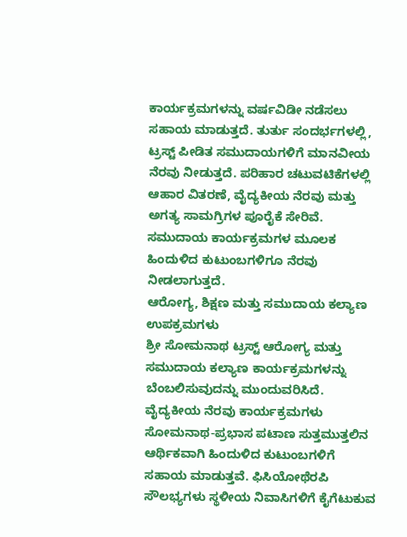ಕಾರ್ಯಕ್ರಮಗಳನ್ನು ವರ್ಷವಿಡೀ ನಡೆಸಲು ಸಹಾಯ ಮಾಡುತ್ತದೆ. ತುರ್ತು ಸಂದರ್ಭಗಳಲ್ಲಿ, ಟ್ರಸ್ಟ್ ಪೀಡಿತ ಸಮುದಾಯಗಳಿಗೆ ಮಾನವೀಯ ನೆರವು ನೀಡುತ್ತದೆ. ಪರಿಹಾರ ಚಟುವಟಿಕೆಗಳಲ್ಲಿ ಆಹಾರ ವಿತರಣೆ, ವೈದ್ಯಕೀಯ ನೆರವು ಮತ್ತು ಅಗತ್ಯ ಸಾಮಗ್ರಿಗಳ ಪೂರೈಕೆ ಸೇರಿವೆ. ಸಮುದಾಯ ಕಾರ್ಯಕ್ರಮಗಳ ಮೂಲಕ ಹಿಂದುಳಿದ ಕುಟುಂಬಗಳಿಗೂ ನೆರವು ನೀಡಲಾಗುತ್ತದೆ.
ಆರೋಗ್ಯ, ಶಿಕ್ಷಣ ಮತ್ತು ಸಮುದಾಯ ಕಲ್ಯಾಣ ಉಪಕ್ರಮಗಳು
ಶ್ರೀ ಸೋಮನಾಥ ಟ್ರಸ್ಟ್ ಆರೋಗ್ಯ ಮತ್ತು ಸಮುದಾಯ ಕಲ್ಯಾಣ ಕಾರ್ಯಕ್ರಮಗಳನ್ನು ಬೆಂಬಲಿಸುವುದನ್ನು ಮುಂದುವರಿಸಿದೆ. ವೈದ್ಯಕೀಯ ನೆರವು ಕಾರ್ಯಕ್ರಮಗಳು ಸೋಮನಾಥ-ಪ್ರಭಾಸ ಪಟಾಣ ಸುತ್ತಮುತ್ತಲಿನ ಆರ್ಥಿಕವಾಗಿ ಹಿಂದುಳಿದ ಕುಟುಂಬಗಳಿಗೆ ಸಹಾಯ ಮಾಡುತ್ತವೆ. ಫಿಸಿಯೋಥೆರಪಿ ಸೌಲಭ್ಯಗಳು ಸ್ಥಳೀಯ ನಿವಾಸಿಗಳಿಗೆ ಕೈಗೆಟುಕುವ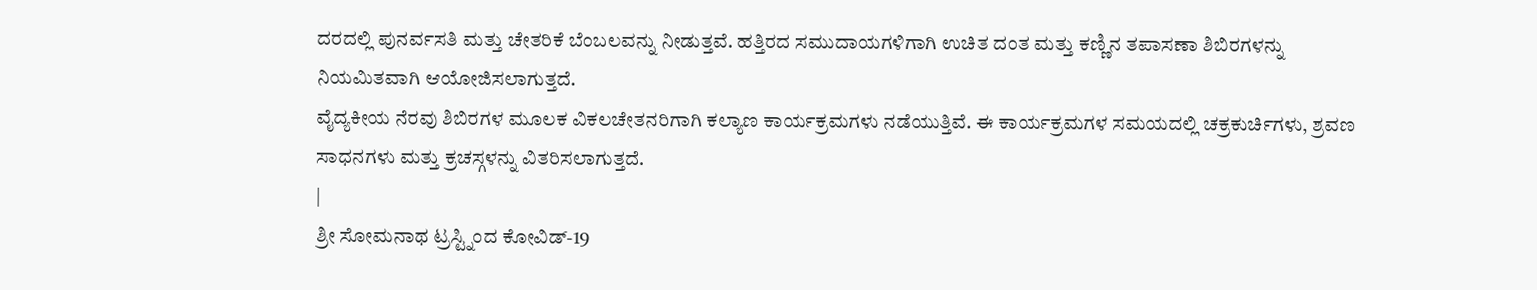ದರದಲ್ಲಿ ಪುನರ್ವಸತಿ ಮತ್ತು ಚೇತರಿಕೆ ಬೆಂಬಲವನ್ನು ನೀಡುತ್ತವೆ. ಹತ್ತಿರದ ಸಮುದಾಯಗಳಿಗಾಗಿ ಉಚಿತ ದಂತ ಮತ್ತು ಕಣ್ಣಿನ ತಪಾಸಣಾ ಶಿಬಿರಗಳನ್ನು ನಿಯಮಿತವಾಗಿ ಆಯೋಜಿಸಲಾಗುತ್ತದೆ.
ವೈದ್ಯಕೀಯ ನೆರವು ಶಿಬಿರಗಳ ಮೂಲಕ ವಿಕಲಚೇತನರಿಗಾಗಿ ಕಲ್ಯಾಣ ಕಾರ್ಯಕ್ರಮಗಳು ನಡೆಯುತ್ತಿವೆ. ಈ ಕಾರ್ಯಕ್ರಮಗಳ ಸಮಯದಲ್ಲಿ ಚಕ್ರಕುರ್ಚಿಗಳು, ಶ್ರವಣ ಸಾಧನಗಳು ಮತ್ತು ಕ್ರಚಸ್ಗಳನ್ನು ವಿತರಿಸಲಾಗುತ್ತದೆ.
|
ಶ್ರೀ ಸೋಮನಾಥ ಟ್ರಸ್ಟ್ನಿಂದ ಕೋವಿಡ್-19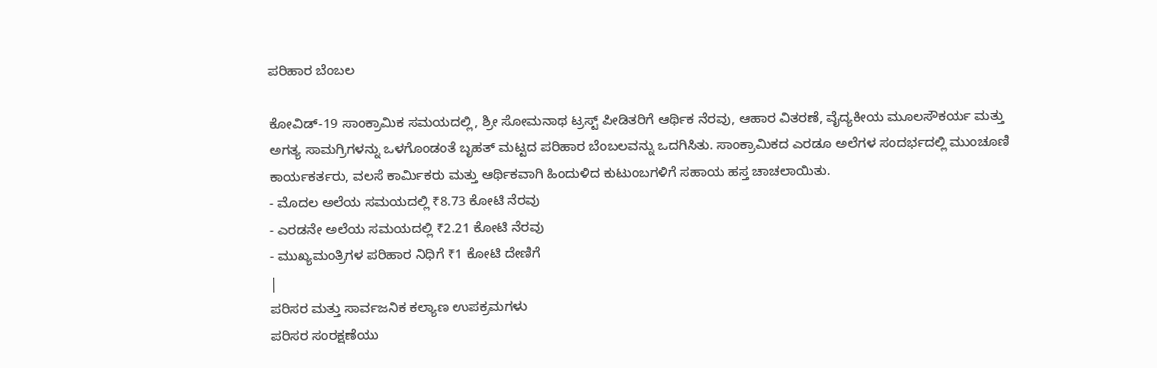ಪರಿಹಾರ ಬೆಂಬಲ

ಕೋವಿಡ್-19 ಸಾಂಕ್ರಾಮಿಕ ಸಮಯದಲ್ಲಿ, ಶ್ರೀ ಸೋಮನಾಥ ಟ್ರಸ್ಟ್ ಪೀಡಿತರಿಗೆ ಆರ್ಥಿಕ ನೆರವು, ಆಹಾರ ವಿತರಣೆ, ವೈದ್ಯಕೀಯ ಮೂಲಸೌಕರ್ಯ ಮತ್ತು ಅಗತ್ಯ ಸಾಮಗ್ರಿಗಳನ್ನು ಒಳಗೊಂಡಂತೆ ಬೃಹತ್ ಮಟ್ಟದ ಪರಿಹಾರ ಬೆಂಬಲವನ್ನು ಒದಗಿಸಿತು. ಸಾಂಕ್ರಾಮಿಕದ ಎರಡೂ ಅಲೆಗಳ ಸಂದರ್ಭದಲ್ಲಿ ಮುಂಚೂಣಿ ಕಾರ್ಯಕರ್ತರು, ವಲಸೆ ಕಾರ್ಮಿಕರು ಮತ್ತು ಆರ್ಥಿಕವಾಗಿ ಹಿಂದುಳಿದ ಕುಟುಂಬಗಳಿಗೆ ಸಹಾಯ ಹಸ್ತ ಚಾಚಲಾಯಿತು.
- ಮೊದಲ ಅಲೆಯ ಸಮಯದಲ್ಲಿ ₹8.73 ಕೋಟಿ ನೆರವು
- ಎರಡನೇ ಅಲೆಯ ಸಮಯದಲ್ಲಿ ₹2.21 ಕೋಟಿ ನೆರವು
- ಮುಖ್ಯಮಂತ್ರಿಗಳ ಪರಿಹಾರ ನಿಧಿಗೆ ₹1 ಕೋಟಿ ದೇಣಿಗೆ
|
ಪರಿಸರ ಮತ್ತು ಸಾರ್ವಜನಿಕ ಕಲ್ಯಾಣ ಉಪಕ್ರಮಗಳು
ಪರಿಸರ ಸಂರಕ್ಷಣೆಯು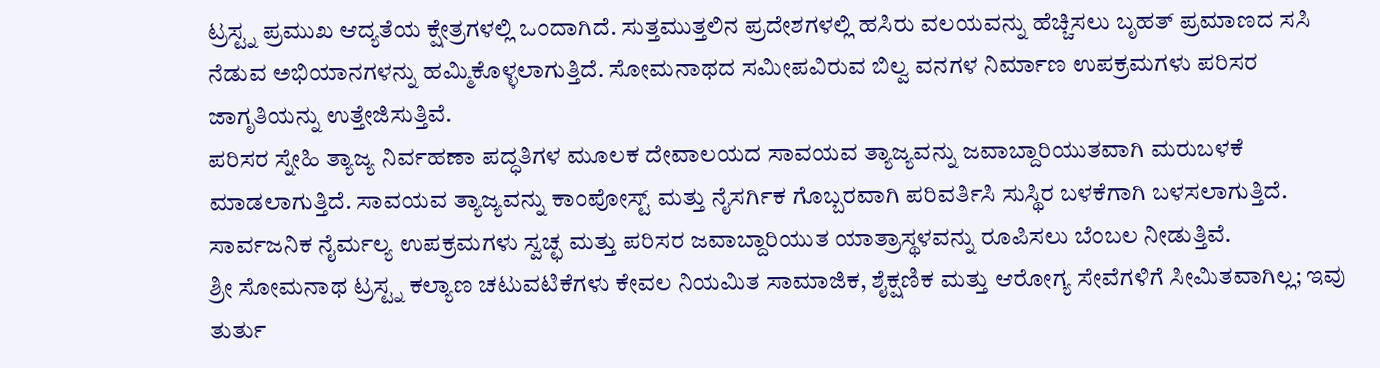ಟ್ರಸ್ಟ್ನ ಪ್ರಮುಖ ಆದ್ಯತೆಯ ಕ್ಷೇತ್ರಗಳಲ್ಲಿ ಒಂದಾಗಿದೆ. ಸುತ್ತಮುತ್ತಲಿನ ಪ್ರದೇಶಗಳಲ್ಲಿ ಹಸಿರು ವಲಯವನ್ನು ಹೆಚ್ಚಿಸಲು ಬೃಹತ್ ಪ್ರಮಾಣದ ಸಸಿ ನೆಡುವ ಅಭಿಯಾನಗಳನ್ನು ಹಮ್ಮಿಕೊಳ್ಳಲಾಗುತ್ತಿದೆ. ಸೋಮನಾಥದ ಸಮೀಪವಿರುವ ಬಿಲ್ವ ವನಗಳ ನಿರ್ಮಾಣ ಉಪಕ್ರಮಗಳು ಪರಿಸರ ಜಾಗೃತಿಯನ್ನು ಉತ್ತೇಜಿಸುತ್ತಿವೆ.
ಪರಿಸರ ಸ್ನೇಹಿ ತ್ಯಾಜ್ಯ ನಿರ್ವಹಣಾ ಪದ್ಧತಿಗಳ ಮೂಲಕ ದೇವಾಲಯದ ಸಾವಯವ ತ್ಯಾಜ್ಯವನ್ನು ಜವಾಬ್ದಾರಿಯುತವಾಗಿ ಮರುಬಳಕೆ ಮಾಡಲಾಗುತ್ತಿದೆ. ಸಾವಯವ ತ್ಯಾಜ್ಯವನ್ನು ಕಾಂಪೋಸ್ಟ್ ಮತ್ತು ನೈಸರ್ಗಿಕ ಗೊಬ್ಬರವಾಗಿ ಪರಿವರ್ತಿಸಿ ಸುಸ್ಥಿರ ಬಳಕೆಗಾಗಿ ಬಳಸಲಾಗುತ್ತಿದೆ. ಸಾರ್ವಜನಿಕ ನೈರ್ಮಲ್ಯ ಉಪಕ್ರಮಗಳು ಸ್ವಚ್ಛ ಮತ್ತು ಪರಿಸರ ಜವಾಬ್ದಾರಿಯುತ ಯಾತ್ರಾಸ್ಥಳವನ್ನು ರೂಪಿಸಲು ಬೆಂಬಲ ನೀಡುತ್ತಿವೆ.
ಶ್ರೀ ಸೋಮನಾಥ ಟ್ರಸ್ಟ್ನ ಕಲ್ಯಾಣ ಚಟುವಟಿಕೆಗಳು ಕೇವಲ ನಿಯಮಿತ ಸಾಮಾಜಿಕ, ಶೈಕ್ಷಣಿಕ ಮತ್ತು ಆರೋಗ್ಯ ಸೇವೆಗಳಿಗೆ ಸೀಮಿತವಾಗಿಲ್ಲ; ಇವು ತುರ್ತು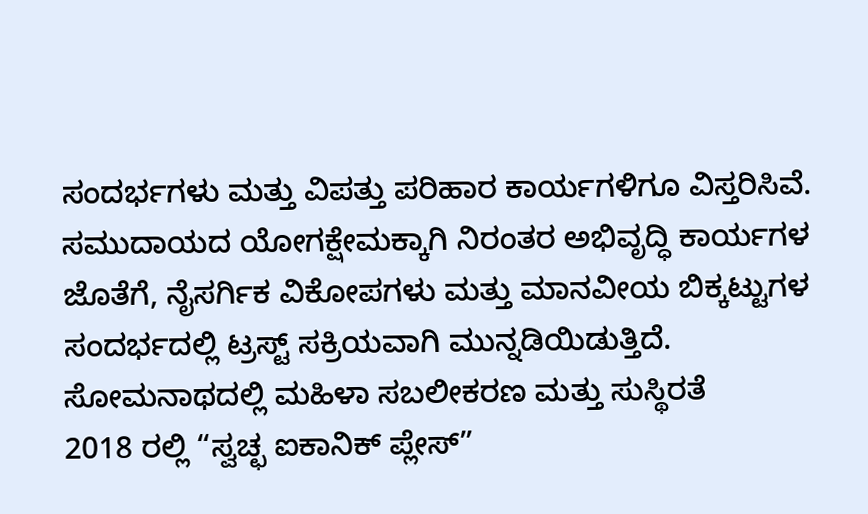ಸಂದರ್ಭಗಳು ಮತ್ತು ವಿಪತ್ತು ಪರಿಹಾರ ಕಾರ್ಯಗಳಿಗೂ ವಿಸ್ತರಿಸಿವೆ. ಸಮುದಾಯದ ಯೋಗಕ್ಷೇಮಕ್ಕಾಗಿ ನಿರಂತರ ಅಭಿವೃದ್ಧಿ ಕಾರ್ಯಗಳ ಜೊತೆಗೆ, ನೈಸರ್ಗಿಕ ವಿಕೋಪಗಳು ಮತ್ತು ಮಾನವೀಯ ಬಿಕ್ಕಟ್ಟುಗಳ ಸಂದರ್ಭದಲ್ಲಿ ಟ್ರಸ್ಟ್ ಸಕ್ರಿಯವಾಗಿ ಮುನ್ನಡಿಯಿಡುತ್ತಿದೆ.
ಸೋಮನಾಥದಲ್ಲಿ ಮಹಿಳಾ ಸಬಲೀಕರಣ ಮತ್ತು ಸುಸ್ಥಿರತೆ
2018 ರಲ್ಲಿ “ಸ್ವಚ್ಛ ಐಕಾನಿಕ್ ಪ್ಲೇಸ್”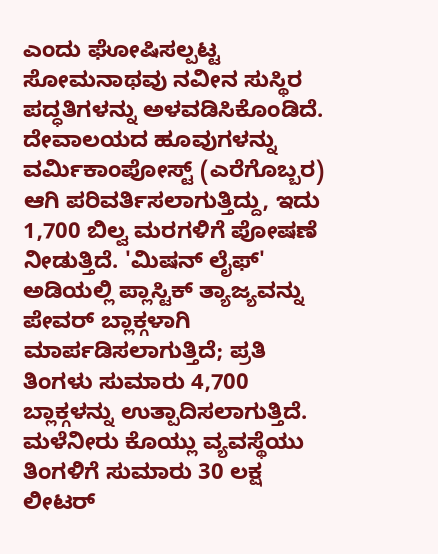ಎಂದು ಘೋಷಿಸಲ್ಪಟ್ಟ ಸೋಮನಾಥವು ನವೀನ ಸುಸ್ಥಿರ ಪದ್ಧತಿಗಳನ್ನು ಅಳವಡಿಸಿಕೊಂಡಿದೆ. ದೇವಾಲಯದ ಹೂವುಗಳನ್ನು ವರ್ಮಿಕಾಂಪೋಸ್ಟ್ (ಎರೆಗೊಬ್ಬರ) ಆಗಿ ಪರಿವರ್ತಿಸಲಾಗುತ್ತಿದ್ದು, ಇದು 1,700 ಬಿಲ್ವ ಮರಗಳಿಗೆ ಪೋಷಣೆ ನೀಡುತ್ತಿದೆ. 'ಮಿಷನ್ ಲೈಫ್' ಅಡಿಯಲ್ಲಿ ಪ್ಲಾಸ್ಟಿಕ್ ತ್ಯಾಜ್ಯವನ್ನು ಪೇವರ್ ಬ್ಲಾಕ್ಗಳಾಗಿ ಮಾರ್ಪಡಿಸಲಾಗುತ್ತಿದೆ; ಪ್ರತಿ ತಿಂಗಳು ಸುಮಾರು 4,700 ಬ್ಲಾಕ್ಗಳನ್ನು ಉತ್ಪಾದಿಸಲಾಗುತ್ತಿದೆ. ಮಳೆನೀರು ಕೊಯ್ಲು ವ್ಯವಸ್ಥೆಯು ತಿಂಗಳಿಗೆ ಸುಮಾರು 30 ಲಕ್ಷ ಲೀಟರ್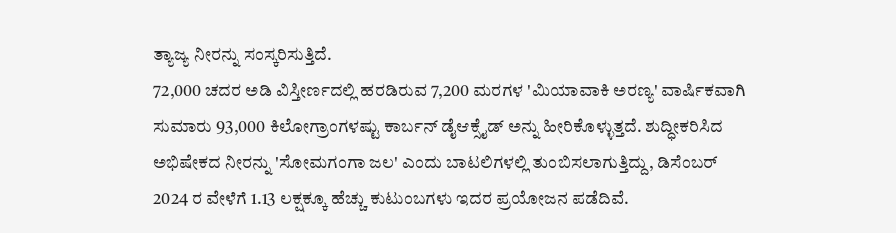ತ್ಯಾಜ್ಯ ನೀರನ್ನು ಸಂಸ್ಕರಿಸುತ್ತಿದೆ.
72,000 ಚದರ ಅಡಿ ವಿಸ್ತೀರ್ಣದಲ್ಲಿ ಹರಡಿರುವ 7,200 ಮರಗಳ 'ಮಿಯಾವಾಕಿ ಅರಣ್ಯ' ವಾರ್ಷಿಕವಾಗಿ ಸುಮಾರು 93,000 ಕಿಲೋಗ್ರಾಂಗಳಷ್ಟು ಕಾರ್ಬನ್ ಡೈಆಕ್ಸೈಡ್ ಅನ್ನು ಹೀರಿಕೊಳ್ಳುತ್ತದೆ. ಶುದ್ಧೀಕರಿಸಿದ ಅಭಿಷೇಕದ ನೀರನ್ನು 'ಸೋಮಗಂಗಾ ಜಲ' ಎಂದು ಬಾಟಲಿಗಳಲ್ಲಿ ತುಂಬಿಸಲಾಗುತ್ತಿದ್ದು, ಡಿಸೆಂಬರ್ 2024 ರ ವೇಳೆಗೆ 1.13 ಲಕ್ಷಕ್ಕೂ ಹೆಚ್ಚು ಕುಟುಂಬಗಳು ಇದರ ಪ್ರಯೋಜನ ಪಡೆದಿವೆ.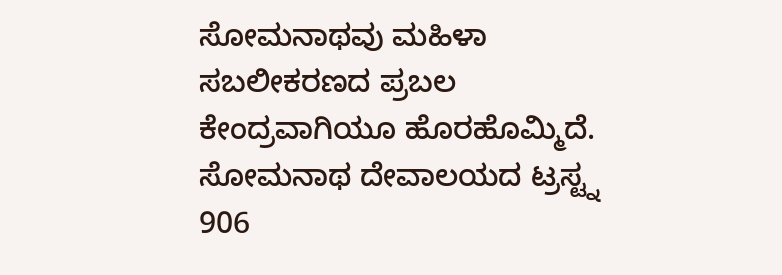ಸೋಮನಾಥವು ಮಹಿಳಾ ಸಬಲೀಕರಣದ ಪ್ರಬಲ ಕೇಂದ್ರವಾಗಿಯೂ ಹೊರಹೊಮ್ಮಿದೆ. ಸೋಮನಾಥ ದೇವಾಲಯದ ಟ್ರಸ್ಟ್ನ 906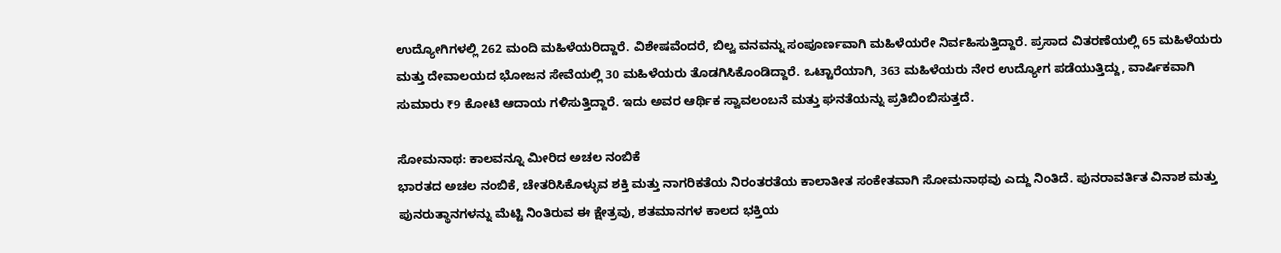ಉದ್ಯೋಗಿಗಳಲ್ಲಿ 262 ಮಂದಿ ಮಹಿಳೆಯರಿದ್ದಾರೆ. ವಿಶೇಷವೆಂದರೆ, ಬಿಲ್ವ ವನವನ್ನು ಸಂಪೂರ್ಣವಾಗಿ ಮಹಿಳೆಯರೇ ನಿರ್ವಹಿಸುತ್ತಿದ್ದಾರೆ. ಪ್ರಸಾದ ವಿತರಣೆಯಲ್ಲಿ 65 ಮಹಿಳೆಯರು ಮತ್ತು ದೇವಾಲಯದ ಭೋಜನ ಸೇವೆಯಲ್ಲಿ 30 ಮಹಿಳೆಯರು ತೊಡಗಿಸಿಕೊಂಡಿದ್ದಾರೆ. ಒಟ್ಟಾರೆಯಾಗಿ, 363 ಮಹಿಳೆಯರು ನೇರ ಉದ್ಯೋಗ ಪಡೆಯುತ್ತಿದ್ದು, ವಾರ್ಷಿಕವಾಗಿ ಸುಮಾರು ₹9 ಕೋಟಿ ಆದಾಯ ಗಳಿಸುತ್ತಿದ್ದಾರೆ. ಇದು ಅವರ ಆರ್ಥಿಕ ಸ್ವಾವಲಂಬನೆ ಮತ್ತು ಘನತೆಯನ್ನು ಪ್ರತಿಬಿಂಬಿಸುತ್ತದೆ.

ಸೋಮನಾಥ: ಕಾಲವನ್ನೂ ಮೀರಿದ ಅಚಲ ನಂಬಿಕೆ
ಭಾರತದ ಅಚಲ ನಂಬಿಕೆ, ಚೇತರಿಸಿಕೊಳ್ಳುವ ಶಕ್ತಿ ಮತ್ತು ನಾಗರಿಕತೆಯ ನಿರಂತರತೆಯ ಕಾಲಾತೀತ ಸಂಕೇತವಾಗಿ ಸೋಮನಾಥವು ಎದ್ದು ನಿಂತಿದೆ. ಪುನರಾವರ್ತಿತ ವಿನಾಶ ಮತ್ತು ಪುನರುತ್ಥಾನಗಳನ್ನು ಮೆಟ್ಟಿ ನಿಂತಿರುವ ಈ ಕ್ಷೇತ್ರವು, ಶತಮಾನಗಳ ಕಾಲದ ಭಕ್ತಿಯ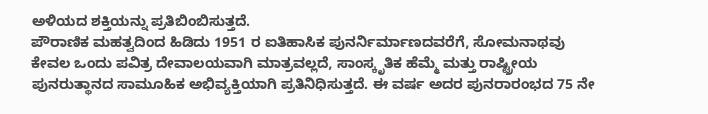ಅಳಿಯದ ಶಕ್ತಿಯನ್ನು ಪ್ರತಿಬಿಂಬಿಸುತ್ತದೆ.
ಪೌರಾಣಿಕ ಮಹತ್ವದಿಂದ ಹಿಡಿದು 1951 ರ ಐತಿಹಾಸಿಕ ಪುನರ್ನಿರ್ಮಾಣದವರೆಗೆ, ಸೋಮನಾಥವು ಕೇವಲ ಒಂದು ಪವಿತ್ರ ದೇವಾಲಯವಾಗಿ ಮಾತ್ರವಲ್ಲದೆ, ಸಾಂಸ್ಕೃತಿಕ ಹೆಮ್ಮೆ ಮತ್ತು ರಾಷ್ಟ್ರೀಯ ಪುನರುತ್ಥಾನದ ಸಾಮೂಹಿಕ ಅಭಿವ್ಯಕ್ತಿಯಾಗಿ ಪ್ರತಿನಿಧಿಸುತ್ತದೆ. ಈ ವರ್ಷ ಅದರ ಪುನರಾರಂಭದ 75 ನೇ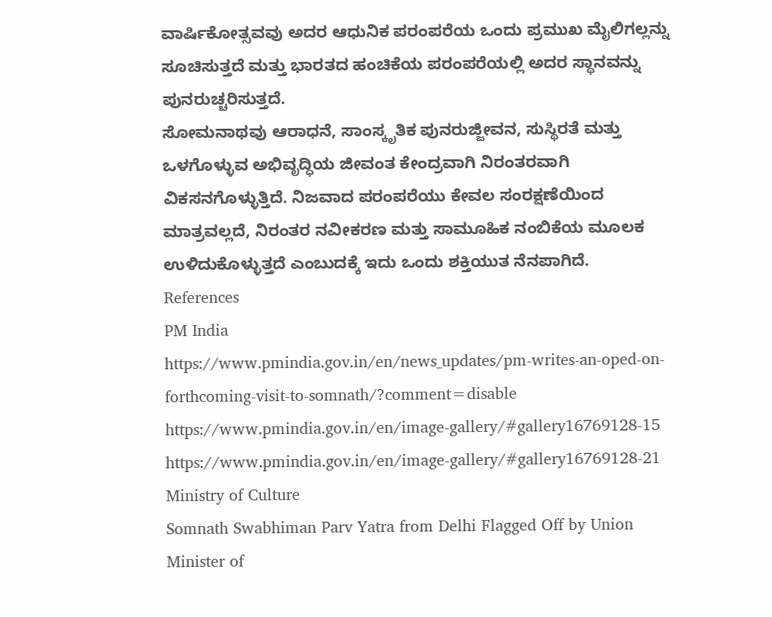ವಾರ್ಷಿಕೋತ್ಸವವು ಅದರ ಆಧುನಿಕ ಪರಂಪರೆಯ ಒಂದು ಪ್ರಮುಖ ಮೈಲಿಗಲ್ಲನ್ನು ಸೂಚಿಸುತ್ತದೆ ಮತ್ತು ಭಾರತದ ಹಂಚಿಕೆಯ ಪರಂಪರೆಯಲ್ಲಿ ಅದರ ಸ್ಥಾನವನ್ನು ಪುನರುಚ್ಚರಿಸುತ್ತದೆ.
ಸೋಮನಾಥವು ಆರಾಧನೆ, ಸಾಂಸ್ಕೃತಿಕ ಪುನರುಜ್ಜೀವನ, ಸುಸ್ಥಿರತೆ ಮತ್ತು ಒಳಗೊಳ್ಳುವ ಅಭಿವೃದ್ಧಿಯ ಜೀವಂತ ಕೇಂದ್ರವಾಗಿ ನಿರಂತರವಾಗಿ ವಿಕಸನಗೊಳ್ಳುತ್ತಿದೆ. ನಿಜವಾದ ಪರಂಪರೆಯು ಕೇವಲ ಸಂರಕ್ಷಣೆಯಿಂದ ಮಾತ್ರವಲ್ಲದೆ, ನಿರಂತರ ನವೀಕರಣ ಮತ್ತು ಸಾಮೂಹಿಕ ನಂಬಿಕೆಯ ಮೂಲಕ ಉಳಿದುಕೊಳ್ಳುತ್ತದೆ ಎಂಬುದಕ್ಕೆ ಇದು ಒಂದು ಶಕ್ತಿಯುತ ನೆನಪಾಗಿದೆ.
References
PM India
https://www.pmindia.gov.in/en/news_updates/pm-writes-an-oped-on-forthcoming-visit-to-somnath/?comment=disable
https://www.pmindia.gov.in/en/image-gallery/#gallery16769128-15
https://www.pmindia.gov.in/en/image-gallery/#gallery16769128-21
Ministry of Culture
Somnath Swabhiman Parv Yatra from Delhi Flagged Off by Union Minister of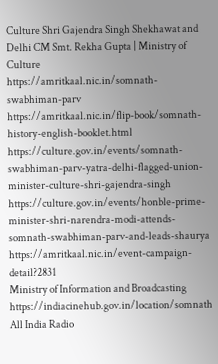Culture Shri Gajendra Singh Shekhawat and Delhi CM Smt. Rekha Gupta | Ministry of Culture
https://amritkaal.nic.in/somnath-swabhiman-parv
https://amritkaal.nic.in/flip-book/somnath-history-english-booklet.html
https://culture.gov.in/events/somnath-swabhiman-parv-yatra-delhi-flagged-union-minister-culture-shri-gajendra-singh
https://culture.gov.in/events/honble-prime-minister-shri-narendra-modi-attends-somnath-swabhiman-parv-and-leads-shaurya
https://amritkaal.nic.in/event-campaign-detail?2831
Ministry of Information and Broadcasting
https://indiacinehub.gov.in/location/somnath
All India Radio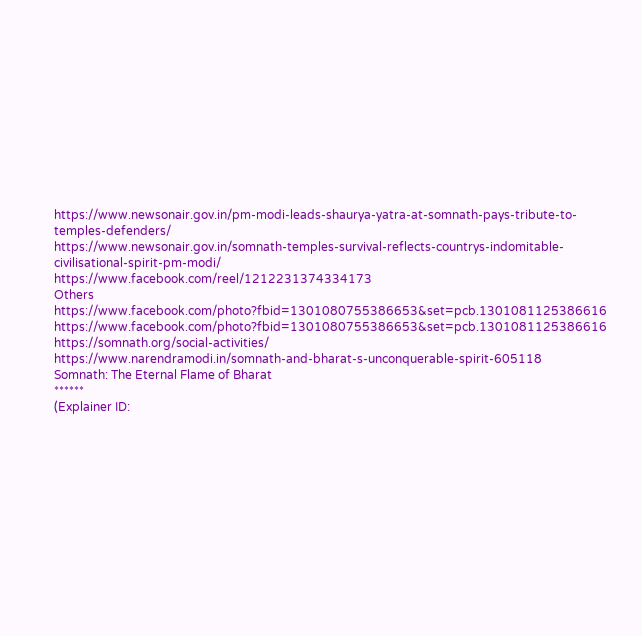https://www.newsonair.gov.in/pm-modi-leads-shaurya-yatra-at-somnath-pays-tribute-to-temples-defenders/
https://www.newsonair.gov.in/somnath-temples-survival-reflects-countrys-indomitable-civilisational-spirit-pm-modi/
https://www.facebook.com/reel/1212231374334173
Others
https://www.facebook.com/photo?fbid=1301080755386653&set=pcb.1301081125386616
https://www.facebook.com/photo?fbid=1301080755386653&set=pcb.1301081125386616
https://somnath.org/social-activities/
https://www.narendramodi.in/somnath-and-bharat-s-unconquerable-spirit-605118
Somnath: The Eternal Flame of Bharat
******
(Explainer ID: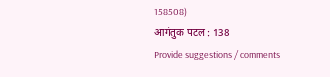158508)
आगंतुक पटल : 138
Provide suggestions / comments